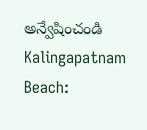అన్వేషించండి
Kalingapatnam Beach: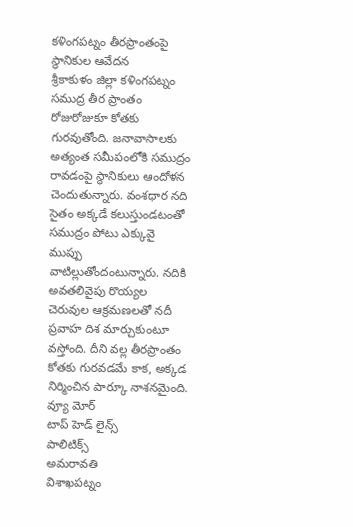కళింగపట్నం తీరప్రాంతంపై స్థానికుల ఆవేదన
శ్రీకాకుళం జిల్లా కళింగపట్నం సముద్ర తీర ప్రాంతం రోజురోజుకూ కోతకు గురవుతోంది. జనావాసాలకు అత్యంత సమీపంలోకి సముద్రం రావడంపై స్థానికులు ఆందోళన చెందుతున్నారు. వంశధార నది సైతం అక్కడే కలుస్తుండటంతో సముద్రం పోటు ఎక్కువై ముప్పు వాటిల్లుతోందంటున్నారు. నదికి అవతలివైపు రొయ్యల చెరువుల ఆక్రమణలతో నదీ ప్రవాహ దిశ మార్చుకుంటూ వస్తోంది. దీని వల్ల తీరప్రాంతం కోతకు గురవడమే కాక, అక్కడ నిర్మించిన పార్కూ నాశనమైంది.
వ్యూ మోర్
టాప్ హెడ్ లైన్స్
పాలిటిక్స్
అమరావతి
విశాఖపట్నం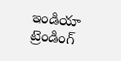ఇండియా
ట్రెండింగ్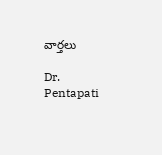వార్తలు

Dr. Pentapati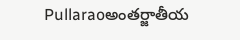Pullaraoఅంతర్జాతీయ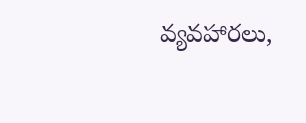వ్యవహారలు,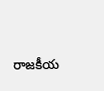రాజకీయ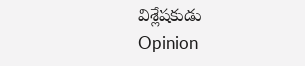విశ్లేషకుడు
Opinion